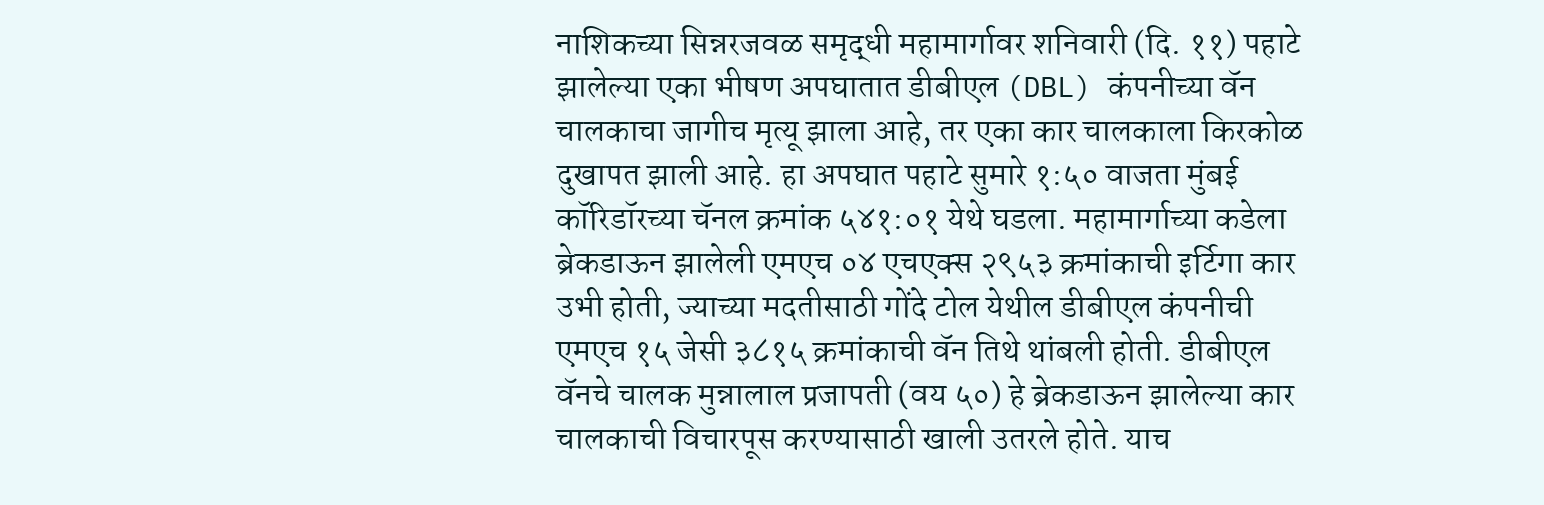नाशिकच्या सिन्नरजवळ समृद्धी महामार्गावर शनिवारी (दि. ११) पहाटे झालेल्या एका भीषण अपघातात डीबीएल (DBL) कंपनीच्या वॅन चालकाचा जागीच मृत्यू झाला आहे, तर एका कार चालकाला किरकोळ दुखापत झाली आहे. हा अपघात पहाटे सुमारे १:५० वाजता मुंबई कॉरिडॉरच्या चॅनल क्रमांक ५४१:०१ येथे घडला. महामार्गाच्या कडेला ब्रेकडाऊन झालेली एमएच ०४ एचएक्स २९५३ क्रमांकाची इर्टिगा कार उभी होती, ज्याच्या मदतीसाठी गोंदे टोल येथील डीबीएल कंपनीची एमएच १५ जेसी ३८१५ क्रमांकाची वॅन तिथे थांबली होती. डीबीएल वॅनचे चालक मुन्नालाल प्रजापती (वय ५०) हे ब्रेकडाऊन झालेल्या कार चालकाची विचारपूस करण्यासाठी खाली उतरले होते. याच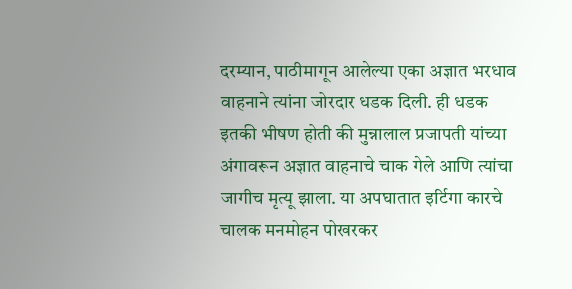दरम्यान, पाठीमागून आलेल्या एका अज्ञात भरधाव वाहनाने त्यांना जोरदार धडक दिली. ही धडक इतकी भीषण होती की मुन्नालाल प्रजापती यांच्या अंगावरून अज्ञात वाहनाचे चाक गेले आणि त्यांचा जागीच मृत्यू झाला. या अपघातात इर्टिगा कारचे चालक मनमोहन पोखरकर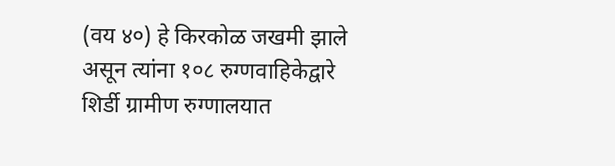(वय ४०) हे किरकोळ जखमी झाले असून त्यांना १०८ रुग्णवाहिकेद्वारे शिर्डी ग्रामीण रुग्णालयात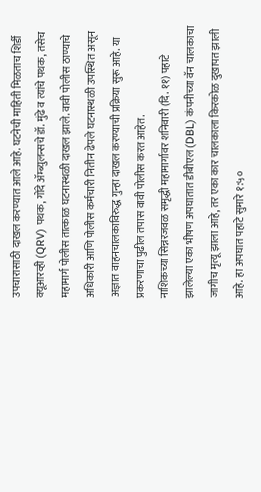उपचारासाठी दाखल करण्यात आले आहे. घटनेची माहिती मिळताच शिर्डी क्यूआरव्ही (QRV) पथक, गोंदे ॲम्ब्युलन्सचे डॉ. मुंढे व त्यांचे पथक, तसेच महामार्ग पोलीस तात्काळ घटनास्थळी दाखल झाले. वावी पोलीस ठाण्याचे अधिकारी आणि पोलीस कर्मचारी नितीन ढेपले घटनास्थळी उपस्थित असून अज्ञात वाहनचालकाविरुद्ध गुन्हा दाखल करण्याची प्रक्रिया सुरू आहे. या प्रकरणाचा पुढील तपास वावी पोलीस करत आहेत.
नाशिकच्या सिन्नरजवळ समृद्धी महामार्गावर शनिवारी (दि. ११) पहाटे झालेल्या एका भीषण अपघातात डीबीएल (DBL) कंपनीच्या वॅन चालकाचा जागीच मृत्यू झाला आहे, तर एका कार चालकाला किरकोळ दुखापत झाली आहे. हा अपघात पहाटे सुमारे १:५०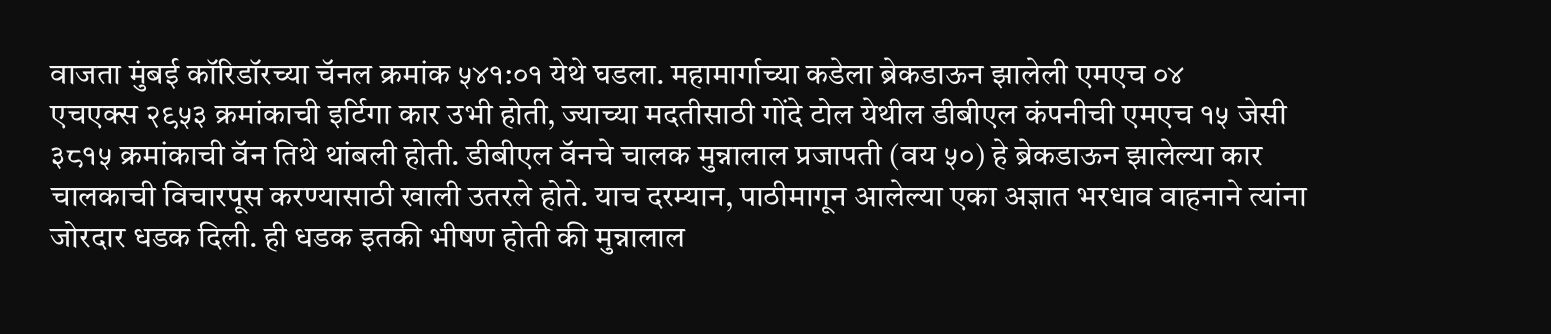वाजता मुंबई कॉरिडॉरच्या चॅनल क्रमांक ५४१:०१ येथे घडला. महामार्गाच्या कडेला ब्रेकडाऊन झालेली एमएच ०४
एचएक्स २९५३ क्रमांकाची इर्टिगा कार उभी होती, ज्याच्या मदतीसाठी गोंदे टोल येथील डीबीएल कंपनीची एमएच १५ जेसी ३८१५ क्रमांकाची वॅन तिथे थांबली होती. डीबीएल वॅनचे चालक मुन्नालाल प्रजापती (वय ५०) हे ब्रेकडाऊन झालेल्या कार चालकाची विचारपूस करण्यासाठी खाली उतरले होते. याच दरम्यान, पाठीमागून आलेल्या एका अज्ञात भरधाव वाहनाने त्यांना
जोरदार धडक दिली. ही धडक इतकी भीषण होती की मुन्नालाल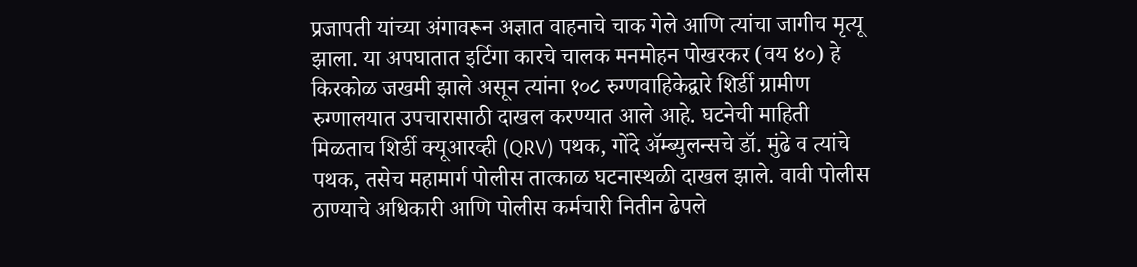प्रजापती यांच्या अंगावरून अज्ञात वाहनाचे चाक गेले आणि त्यांचा जागीच मृत्यू झाला. या अपघातात इर्टिगा कारचे चालक मनमोहन पोखरकर (वय ४०) हे किरकोळ जखमी झाले असून त्यांना १०८ रुग्णवाहिकेद्वारे शिर्डी ग्रामीण रुग्णालयात उपचारासाठी दाखल करण्यात आले आहे. घटनेची माहिती
मिळताच शिर्डी क्यूआरव्ही (QRV) पथक, गोंदे ॲम्ब्युलन्सचे डॉ. मुंढे व त्यांचे पथक, तसेच महामार्ग पोलीस तात्काळ घटनास्थळी दाखल झाले. वावी पोलीस ठाण्याचे अधिकारी आणि पोलीस कर्मचारी नितीन ढेपले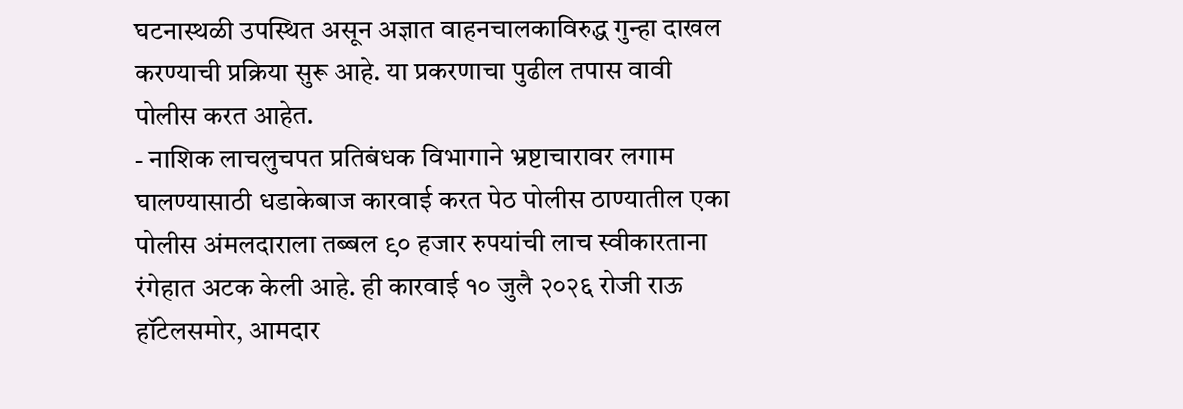घटनास्थळी उपस्थित असून अज्ञात वाहनचालकाविरुद्ध गुन्हा दाखल करण्याची प्रक्रिया सुरू आहे. या प्रकरणाचा पुढील तपास वावी पोलीस करत आहेत.
- नाशिक लाचलुचपत प्रतिबंधक विभागाने भ्रष्टाचारावर लगाम घालण्यासाठी धडाकेबाज कारवाई करत पेठ पोलीस ठाण्यातील एका पोलीस अंमलदाराला तब्बल ९० हजार रुपयांची लाच स्वीकारताना रंगेहात अटक केली आहे. ही कारवाई १० जुलै २०२६ रोजी राऊ हॉटेलसमोर, आमदार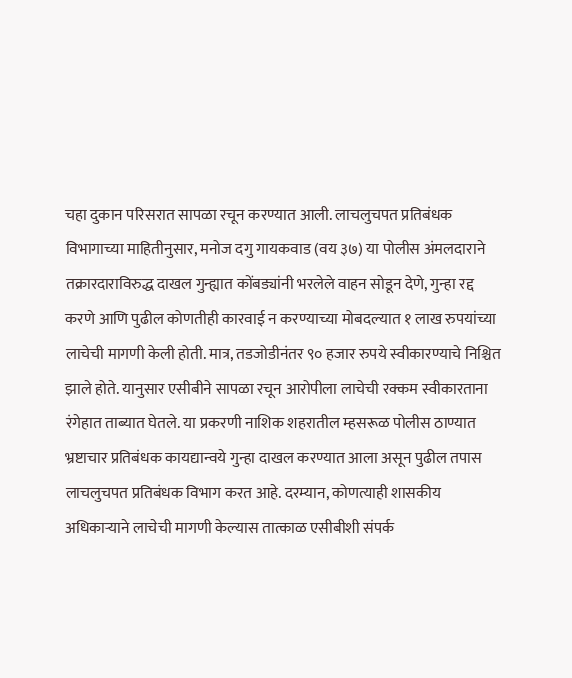चहा दुकान परिसरात सापळा रचून करण्यात आली. लाचलुचपत प्रतिबंधक विभागाच्या माहितीनुसार, मनोज दगु गायकवाड (वय ३७) या पोलीस अंमलदाराने तक्रारदाराविरुद्ध दाखल गुन्ह्यात कोंबड्यांनी भरलेले वाहन सोडून देणे, गुन्हा रद्द करणे आणि पुढील कोणतीही कारवाई न करण्याच्या मोबदल्यात १ लाख रुपयांच्या लाचेची मागणी केली होती. मात्र, तडजोडीनंतर ९० हजार रुपये स्वीकारण्याचे निश्चित झाले होते. यानुसार एसीबीने सापळा रचून आरोपीला लाचेची रक्कम स्वीकारताना रंगेहात ताब्यात घेतले. या प्रकरणी नाशिक शहरातील म्हसरूळ पोलीस ठाण्यात भ्रष्टाचार प्रतिबंधक कायद्यान्वये गुन्हा दाखल करण्यात आला असून पुढील तपास लाचलुचपत प्रतिबंधक विभाग करत आहे. दरम्यान, कोणत्याही शासकीय अधिकाऱ्याने लाचेची मागणी केल्यास तात्काळ एसीबीशी संपर्क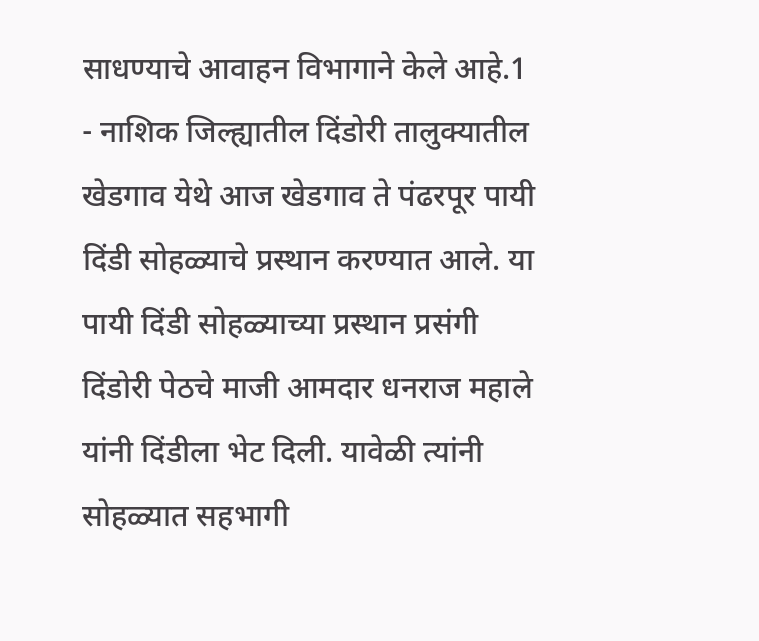साधण्याचे आवाहन विभागाने केले आहे.1
- नाशिक जिल्ह्यातील दिंडोरी तालुक्यातील खेडगाव येथे आज खेडगाव ते पंढरपूर पायी दिंडी सोहळ्याचे प्रस्थान करण्यात आले. या पायी दिंडी सोहळ्याच्या प्रस्थान प्रसंगी दिंडोरी पेठचे माजी आमदार धनराज महाले यांनी दिंडीला भेट दिली. यावेळी त्यांनी सोहळ्यात सहभागी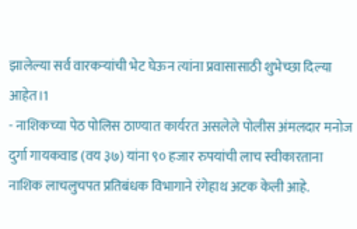झालेल्या सर्व वारकऱ्यांची भेट घेऊन त्यांना प्रवासासाठी शुभेच्छा दिल्या आहेत।1
- नाशिकच्या पेठ पोलिस ठाण्यात कार्यरत असलेले पोलीस अंमलदार मनोज दुर्गा गायकवाड (वय ३७) यांना ९० हजार रुपयांची लाच स्वीकारताना नाशिक लाचलुचपत प्रतिबंधक विभागाने रंगेहाथ अटक केली आहे.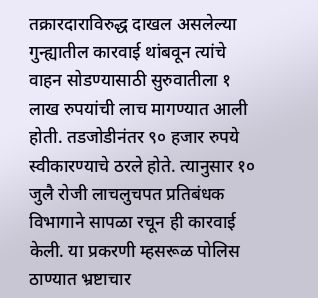तक्रारदाराविरुद्ध दाखल असलेल्या गुन्ह्यातील कारवाई थांबवून त्यांचे वाहन सोडण्यासाठी सुरुवातीला १ लाख रुपयांची लाच मागण्यात आली होती. तडजोडीनंतर ९० हजार रुपये स्वीकारण्याचे ठरले होते. त्यानुसार १० जुलै रोजी लाचलुचपत प्रतिबंधक विभागाने सापळा रचून ही कारवाई केली. या प्रकरणी म्हसरूळ पोलिस ठाण्यात भ्रष्टाचार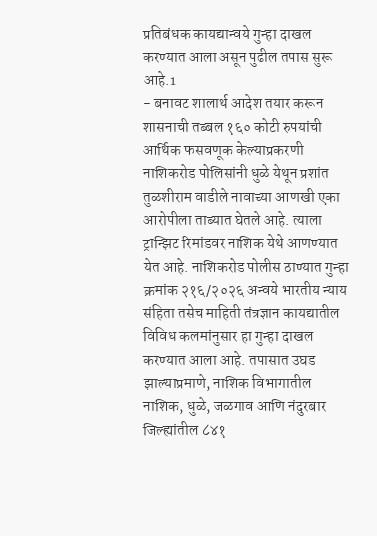प्रतिबंधक कायद्यान्वये गुन्हा दाखल करण्यात आला असून पुढील तपास सुरू आहे.1
- बनावट शालार्थ आदेश तयार करून शासनाची तब्बल १६० कोटी रुपयांची आर्थिक फसवणूक केल्याप्रकरणी नाशिकरोड पोलिसांनी धुळे येथून प्रशांत तुळशीराम वाडीले नावाच्या आणखी एका आरोपीला ताब्यात घेतले आहे. त्याला ट्रान्झिट रिमांडवर नाशिक येथे आणण्यात येत आहे. नाशिकरोड पोलीस ठाण्यात गुन्हा क्रमांक २१६/२०२६ अन्वये भारतीय न्याय संहिता तसेच माहिती तंत्रज्ञान कायद्यातील विविध कलमांनुसार हा गुन्हा दाखल करण्यात आला आहे. तपासात उघड झाल्याप्रमाणे, नाशिक विभागातील नाशिक, धुळे, जळगाव आणि नंदुरबार जिल्ह्यांतील ८४१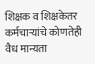शिक्षक व शिक्षकेतर कर्मचाऱ्यांचे कोणतेही वैध मान्यता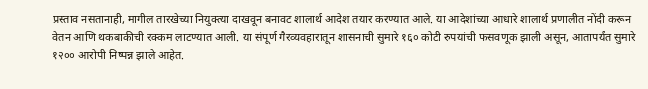प्रस्ताव नसतानाही, मागील तारखेच्या नियुक्त्या दाखवून बनावट शालार्थ आदेश तयार करण्यात आले. या आदेशांच्या आधारे शालार्थ प्रणालीत नोंदी करून वेतन आणि थकबाकीची रक्कम लाटण्यात आली. या संपूर्ण गैरव्यवहारातून शासनाची सुमारे १६० कोटी रुपयांची फसवणूक झाली असून, आतापर्यंत सुमारे १२०० आरोपी निष्पन्न झाले आहेत.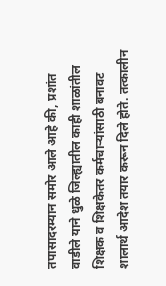तपासादरम्यान समोर आले आहे की, प्रशांत वाडीले याने धुळे जिल्ह्यातील काही शाळांतील शिक्षक व शिक्षकेतर कर्मचाऱ्यांसाठी बनावट शालार्थ आदेश तयार करून दिले होते. तत्कालीन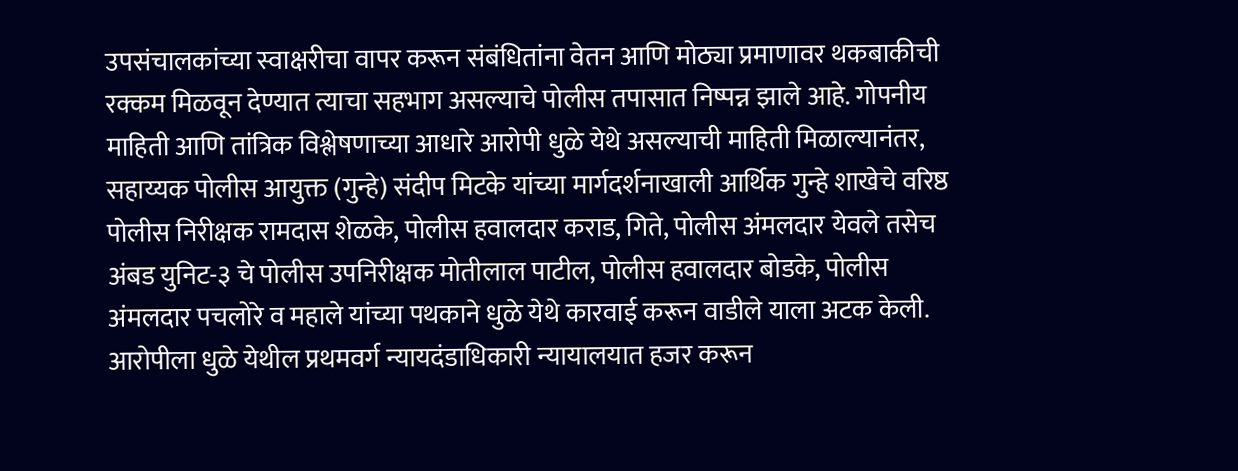उपसंचालकांच्या स्वाक्षरीचा वापर करून संबंधितांना वेतन आणि मोठ्या प्रमाणावर थकबाकीची रक्कम मिळवून देण्यात त्याचा सहभाग असल्याचे पोलीस तपासात निष्पन्न झाले आहे. गोपनीय माहिती आणि तांत्रिक विश्लेषणाच्या आधारे आरोपी धुळे येथे असल्याची माहिती मिळाल्यानंतर, सहाय्यक पोलीस आयुक्त (गुन्हे) संदीप मिटके यांच्या मार्गदर्शनाखाली आर्थिक गुन्हे शाखेचे वरिष्ठ पोलीस निरीक्षक रामदास शेळके, पोलीस हवालदार कराड, गिते, पोलीस अंमलदार येवले तसेच अंबड युनिट-३ चे पोलीस उपनिरीक्षक मोतीलाल पाटील, पोलीस हवालदार बोडके, पोलीस अंमलदार पचलोरे व महाले यांच्या पथकाने धुळे येथे कारवाई करून वाडीले याला अटक केली. आरोपीला धुळे येथील प्रथमवर्ग न्यायदंडाधिकारी न्यायालयात हजर करून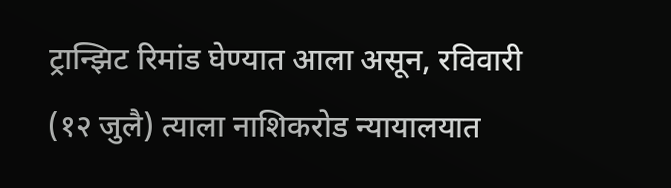ट्रान्झिट रिमांड घेण्यात आला असून, रविवारी (१२ जुलै) त्याला नाशिकरोड न्यायालयात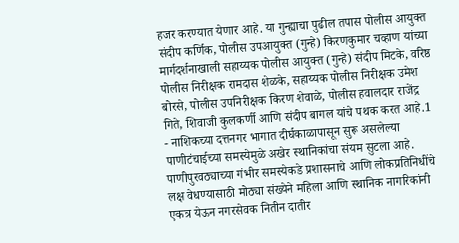हजर करण्यात येणार आहे. या गुन्ह्याचा पुढील तपास पोलीस आयुक्त संदीप कर्णिक, पोलीस उपआयुक्त (गुन्हे) किरणकुमार चव्हाण यांच्या मार्गदर्शनाखाली सहाय्यक पोलीस आयुक्त (गुन्हे) संदीप मिटके, वरिष्ठ पोलीस निरीक्षक रामदास शेळके, सहाय्यक पोलीस निरीक्षक उमेश बोरसे, पोलीस उपनिरीक्षक किरण शेवाळे, पोलीस हवालदार राजेंद्र गिते, शिवाजी कुलकर्णी आणि संदीप बागल यांचे पथक करत आहे.1
- नाशिकच्या दत्तनगर भागात दीर्घकाळापासून सुरू असलेल्या पाणीटंचाईच्या समस्येमुळे अखेर स्थानिकांचा संयम सुटला आहे. पाणीपुरवठ्याच्या गंभीर समस्येकडे प्रशासनाचे आणि लोकप्रतिनिधींचे लक्ष वेधण्यासाठी मोठ्या संख्येने महिला आणि स्थानिक नागरिकांनी एकत्र येऊन नगरसेवक नितीन दातीर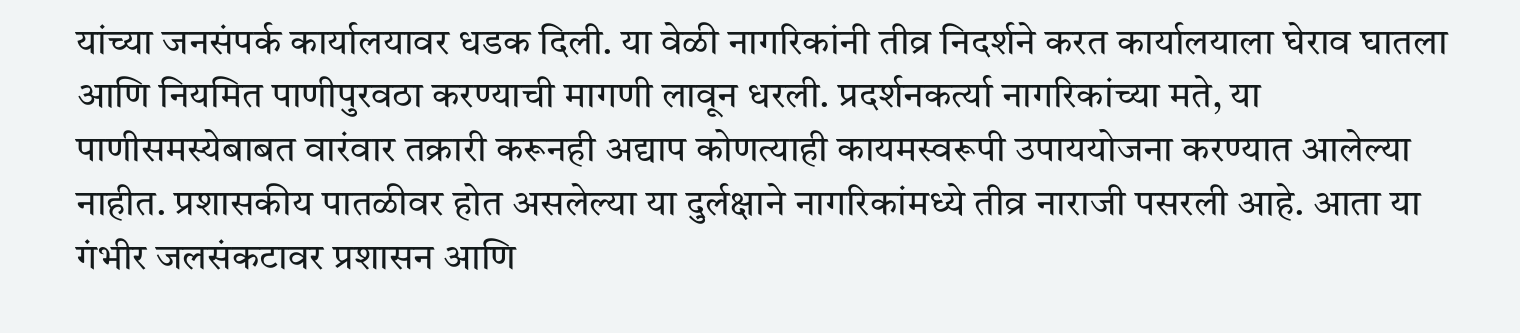यांच्या जनसंपर्क कार्यालयावर धडक दिली. या वेळी नागरिकांनी तीव्र निदर्शने करत कार्यालयाला घेराव घातला आणि नियमित पाणीपुरवठा करण्याची मागणी लावून धरली. प्रदर्शनकर्त्या नागरिकांच्या मते, या पाणीसमस्येबाबत वारंवार तक्रारी करूनही अद्याप कोणत्याही कायमस्वरूपी उपाययोजना करण्यात आलेल्या नाहीत. प्रशासकीय पातळीवर होत असलेल्या या दुर्लक्षाने नागरिकांमध्ये तीव्र नाराजी पसरली आहे. आता या गंभीर जलसंकटावर प्रशासन आणि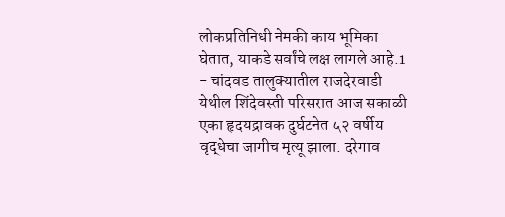लोकप्रतिनिधी नेमकी काय भूमिका घेतात, याकडे सर्वांचे लक्ष लागले आहे.1
- चांदवड तालुक्यातील राजदेरवाडी येथील शिंदेवस्ती परिसरात आज सकाळी एका हृदयद्रावक दुर्घटनेत ५२ वर्षीय वृद्धेचा जागीच मृत्यू झाला. दरेगाव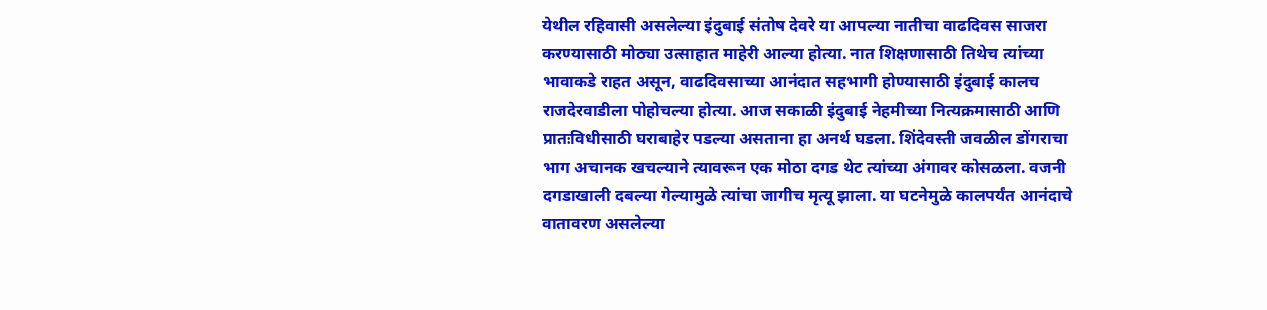येथील रहिवासी असलेल्या इंदुबाई संतोष देवरे या आपल्या नातीचा वाढदिवस साजरा करण्यासाठी मोठ्या उत्साहात माहेरी आल्या होत्या. नात शिक्षणासाठी तिथेच त्यांच्या भावाकडे राहत असून, वाढदिवसाच्या आनंदात सहभागी होण्यासाठी इंदुबाई कालच राजदेरवाडीला पोहोचल्या होत्या. आज सकाळी इंदुबाई नेहमीच्या नित्यक्रमासाठी आणि प्रातःविधीसाठी घराबाहेर पडल्या असताना हा अनर्थ घडला. शिंदेवस्ती जवळील डोंगराचा भाग अचानक खचल्याने त्यावरून एक मोठा दगड थेट त्यांच्या अंगावर कोसळला. वजनी दगडाखाली दबल्या गेल्यामुळे त्यांचा जागीच मृत्यू झाला. या घटनेमुळे कालपर्यंत आनंदाचे वातावरण असलेल्या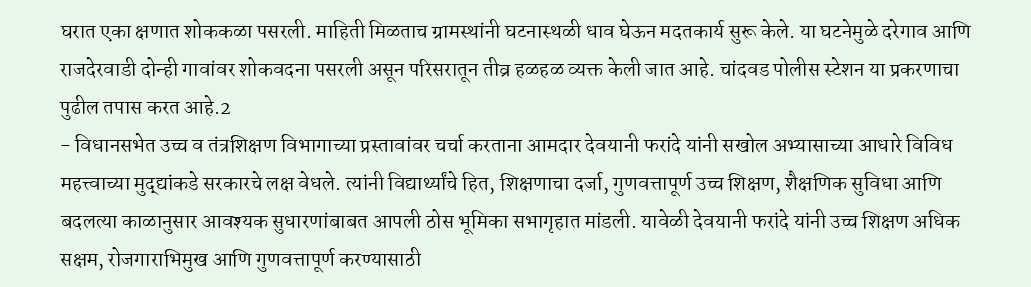घरात एका क्षणात शोककळा पसरली. माहिती मिळताच ग्रामस्थांनी घटनास्थळी धाव घेऊन मदतकार्य सुरू केले. या घटनेमुळे दरेगाव आणि राजदेरवाडी दोन्ही गावांवर शोकवदना पसरली असून परिसरातून तीव्र हळहळ व्यक्त केली जात आहे. चांदवड पोलीस स्टेशन या प्रकरणाचा पुढील तपास करत आहे.2
- विधानसभेत उच्च व तंत्रशिक्षण विभागाच्या प्रस्तावांवर चर्चा करताना आमदार देवयानी फरांदे यांनी सखोल अभ्यासाच्या आधारे विविध महत्त्वाच्या मुद्द्यांकडे सरकारचे लक्ष वेधले. त्यांनी विद्यार्थ्यांचे हित, शिक्षणाचा दर्जा, गुणवत्तापूर्ण उच्च शिक्षण, शैक्षणिक सुविधा आणि बदलत्या काळानुसार आवश्यक सुधारणांबाबत आपली ठोस भूमिका सभागृहात मांडली. यावेळी देवयानी फरांदे यांनी उच्च शिक्षण अधिक सक्षम, रोजगाराभिमुख आणि गुणवत्तापूर्ण करण्यासाठी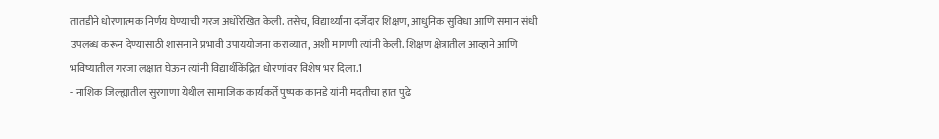तातडीने धोरणात्मक निर्णय घेण्याची गरज अधोरेखित केली. तसेच, विद्यार्थ्यांना दर्जेदार शिक्षण, आधुनिक सुविधा आणि समान संधी उपलब्ध करून देण्यासाठी शासनाने प्रभावी उपाययोजना कराव्यात, अशी मागणी त्यांनी केली. शिक्षण क्षेत्रातील आव्हाने आणि भविष्यातील गरजा लक्षात घेऊन त्यांनी विद्यार्थीकेंद्रित धोरणांवर विशेष भर दिला.1
- नाशिक जिल्ह्यातील सुरगाणा येथील सामाजिक कार्यकर्ते पुष्पक कानडे यांनी मदतीचा हात पुढे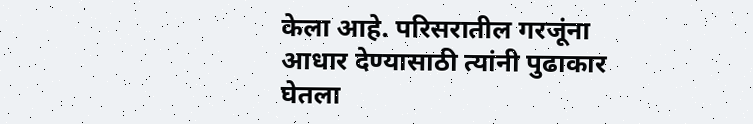केला आहे. परिसरातील गरजूंना आधार देण्यासाठी त्यांनी पुढाकार घेतला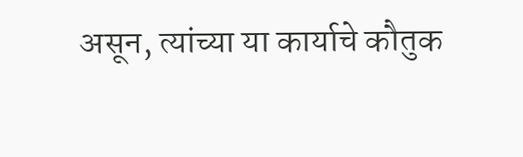असून, त्यांच्या या कार्याचे कौतुक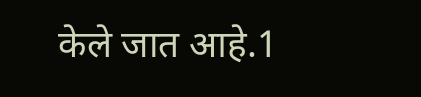केले जात आहे.1